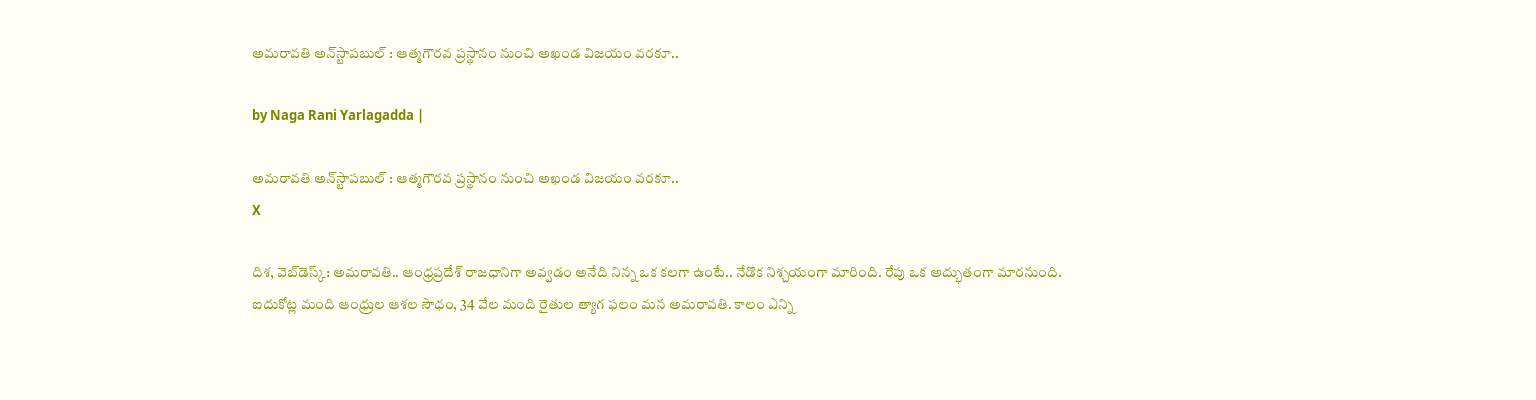అమరావతి అన్‌స్టాపబుల్ : ఆత్మగౌరవ ప్రస్థానం నుంచి అఖండ విజయం వరకూ..

by Naga Rani Yarlagadda |

అమరావతి అన్‌స్టాపబుల్ : ఆత్మగౌరవ ప్రస్థానం నుంచి అఖండ విజయం వరకూ..
X

దిశ, వెబ్‌డెస్క్: అమరావతి.. ఆంధ్రప్రదేశ్ రాజధానిగా అవ్వడం అనేది నిన్న ఒక కలగా ఉంటే.. నేడొక నిశ్చయంగా మారింది. రేపు ఒక అద్భుతంగా మారనుంది. ఐదుకోట్ల మంది ఆంధ్రుల ఆశల సౌధం, 34 వేల మంది రైతుల త్యాగ ఫలం మన అమరావతి. కాలం ఎన్ని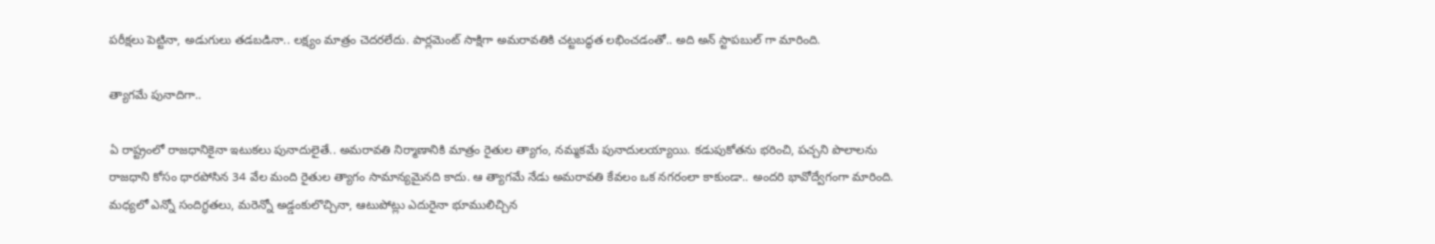పరీక్షలు పెట్టినా, అడుగులు తడబడినా.. లక్ష్యం మాత్రం చెదరలేదు. పార్లమెంట్ సాక్షిగా అమరావతికి చట్టబద్ధత లభించడంతో.. అది అన్ స్టాపబుల్ గా మారింది.

త్యాగమే పునాదిగా..

ఏ రాష్ట్రంలో రాజధానికైనా ఇటుకలు పునాదులైతే.. అమరావతి నిర్మాణానికి మాత్రం రైతుల త్యాగం, నమ్మకమే పునాదులయ్యాయి. కడుపుకోతను భరించి, పచ్చని పొలాలను రాజధాని కోసం ధారపోసిన 34 వేల మంది రైతుల త్యాగం సామాన్యమైనది కాదు. ఆ త్యాగమే నేడు అమరావతి కేవలం ఒక నగరంలా కాకుండా.. అందరి భావోద్వేగంగా మారింది. మధ్యలో ఎన్నో సందిగ్ధతలు, మరెన్నో అడ్డంకులొచ్చినా, ఆటుపోట్లు ఎదురైనా భూములిచ్చిన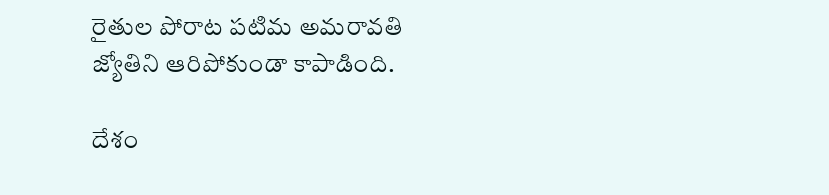రైతుల పోరాట పటిమ అమరావతి జ్యోతిని ఆరిపోకుండా కాపాడింది.

దేశం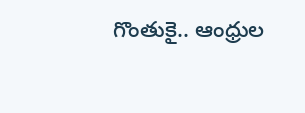గొంతుకై.. ఆంధ్రుల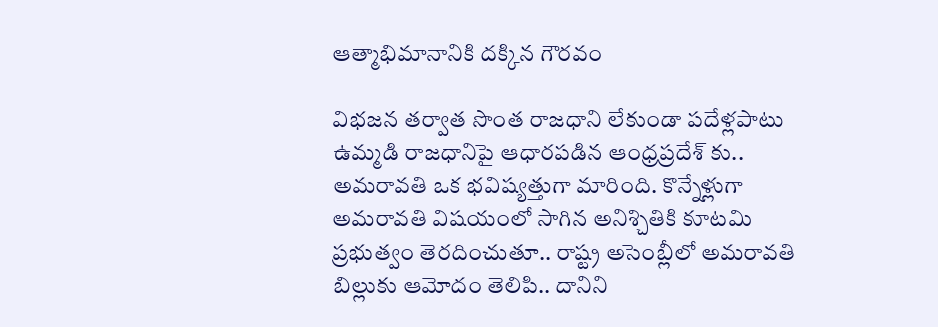ఆత్మాభిమానానికి దక్కిన గౌరవం

విభజన తర్వాత సొంత రాజధాని లేకుండా పదేళ్లపాటు ఉమ్మడి రాజధానిపై ఆధారపడిన ఆంధ్రప్రదేశ్ కు.. అమరావతి ఒక భవిష్యత్తుగా మారింది. కొన్నేళ్లుగా అమరావతి విషయంలో సాగిన అనిశ్చితికి కూటమి ప్రభుత్వం తెరదించుతూ.. రాష్ట్ర అసెంబ్లీలో అమరావతి బిల్లుకు ఆమోదం తెలిపి.. దానిని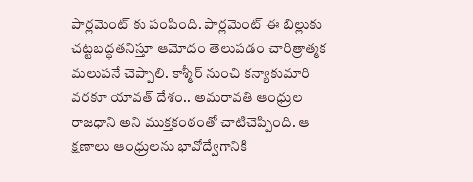పార్లమెంట్ కు పంపింది. పార్లమెంట్ ఈ బిల్లుకు చట్టబద్ధతనిస్తూ ఆమోదం తెలుపడం చారిత్రాత్మక మలుపనే చెప్పాలి. కాశ్మీర్ నుంచి కన్యాకుమారి వరకూ యావత్ దేశం.. అమరావతి ఆంధ్రుల రాజధాని అని ముక్తకంఠంతో చాటిచెప్పింది. ఆ క్షణాలు ఆంధ్రులను భావోద్వేగానికి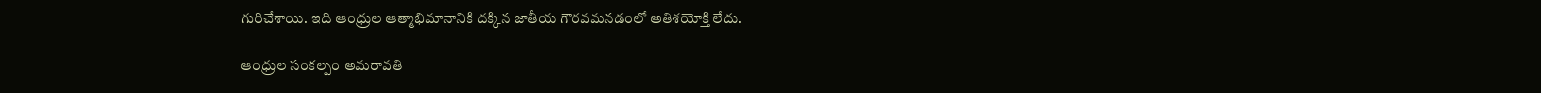గురిచేశాయి. ఇది ఆంధ్రుల ఆత్మాభిమానానికి దక్కిన జాతీయ గౌరవమనడంలో అతిశయోక్తి లేదు.

ఆంధ్రుల సంకల్పం అమరావతి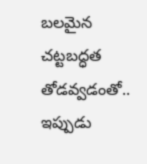బలమైన చట్టబద్ధత తోడవ్వడంతో.. ఇప్పుడు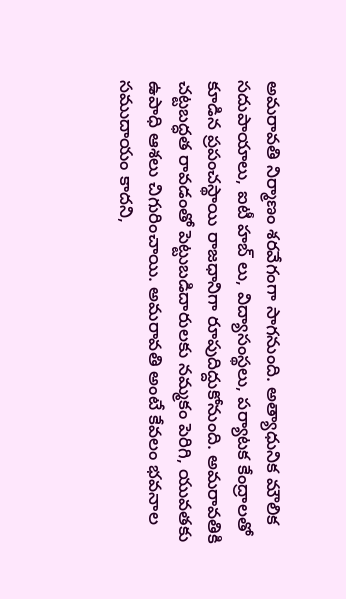అమరావతి నిర్మాణం శరవేగంగా సాగనుంది. అత్యాధునిక మౌలిక సదుపాయాలు, ఐటీ హబ్ లు, విద్యాసంస్థలు, పర్యాటక కేంద్రాలతో కూడిన ప్రపంచస్థాయి రాజధానిగా రూపుదిద్దుకోనుంది. అమరావతికి చట్టబద్ధత రావడంతో పెట్టుబడిదారులకు నమ్మకం పెరిగి, యువతకు ఉపాధి ఆశలు చిగురించాయి. అమరావతి అంటే కేవలం భవనాల సముదాయం కాదని,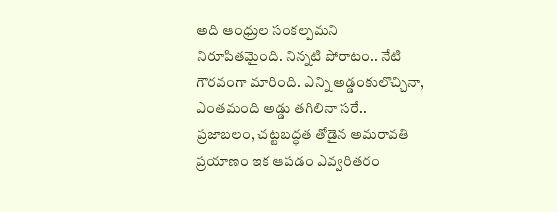అది ఆంధ్రుల సంకల్పమని నిరూపితమైంది. నిన్నటి పోరాటం.. నేటి గౌరవంగా మారింది. ఎన్ని అడ్డంకులొచ్చినా, ఎంతమంది అడ్డు తగిలినా సరే.. ప్రజాబలం, చట్టబద్ధత తోడైన అమరావతి ప్రయాణం ఇక ఆపడం ఎవ్వరితరం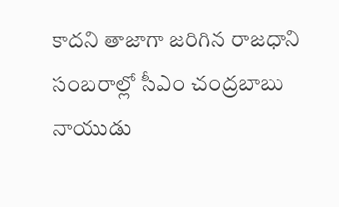కాదని తాజాగా జరిగిన రాజధాని సంబరాల్లో సీఎం చంద్రబాబు నాయుడు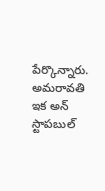పేర్కొన్నారు. అమరావతి ఇక అన్ స్టాపబుల్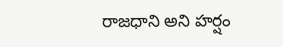రాజధాని అని హర్షం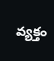వ్యక్తం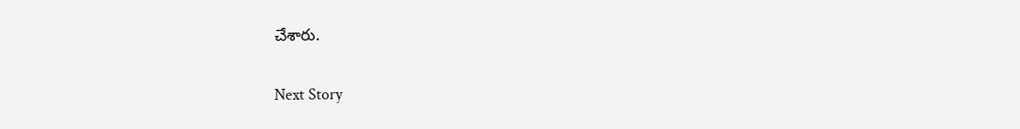చేశారు.

Next Story